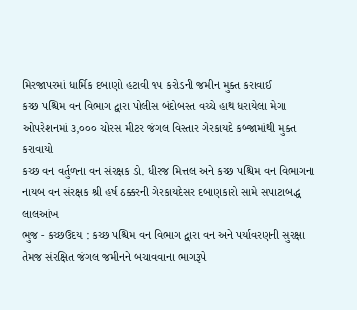મિરજાપરમાં ધાર્મિક દબાણો હટાવી ૧૫ કરોડની જમીન મુક્ત કરાવાઈ
કચ્છ પશ્ચિમ વન વિભાગ દ્વારા પોલીસ બંદોબસ્ત વચ્ચે હાથ ધરાયેલા મેગા ઓપરેશનમાં ૩,૦૦૦ ચોરસ મીટર જંગલ વિસ્તાર ગેરકાયદે કબ્જામાંથી મુક્ત કરાવાયો
કચ્છ વન વર્તુળના વન સંરક્ષક ડો. ધીરજ મિત્તલ અને કચ્છ પશ્ચિમ વન વિભાગના નાયબ વન સંરક્ષક શ્રી હર્ષ ઠક્કરની ગેરકાયદેસર દબાણકારો સામે સપાટાબદ્ધ લાલઆંખ
ભુજ - કચ્છઉદય : કચ્છ પશ્ચિમ વન વિભાગ દ્વારા વન અને પર્યાવરણની સુરક્ષા તેમજ સંરક્ષિત જંગલ જમીનને બચાવવાના ભાગરૂપે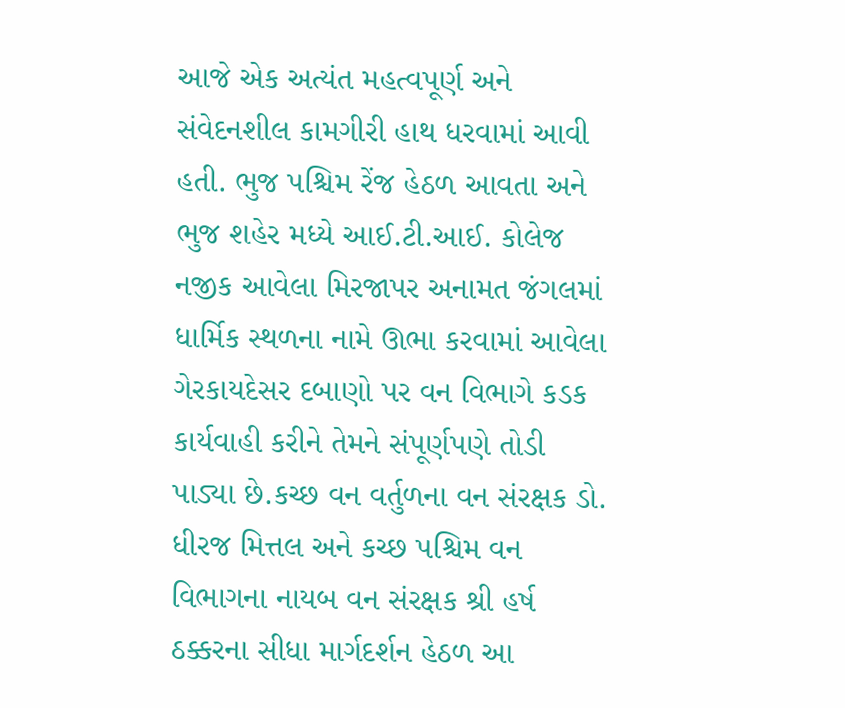આજે એક અત્યંત મહત્વપૂર્ણ અને સંવેદનશીલ કામગીરી હાથ ધરવામાં આવી હતી. ભુજ પશ્ચિમ રેંજ હેઠળ આવતા અને ભુજ શહેર મધ્યે આઈ.ટી.આઈ. કોલેજ નજીક આવેલા મિરજાપર અનામત જંગલમાં ધાર્મિક સ્થળના નામે ઊભા કરવામાં આવેલા ગેરકાયદેસર દબાણો પર વન વિભાગે કડક કાર્યવાહી કરીને તેમને સંપૂર્ણપણે તોડી પાડ્યા છે.કચ્છ વન વર્તુળના વન સંરક્ષક ડો. ધીરજ મિત્તલ અને કચ્છ પશ્ચિમ વન વિભાગના નાયબ વન સંરક્ષક શ્રી હર્ષ ઠક્કરના સીધા માર્ગદર્શન હેઠળ આ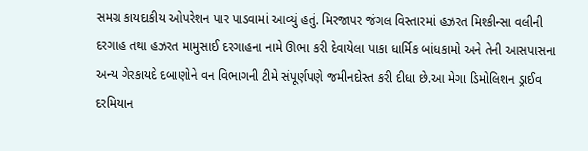સમગ્ર કાયદાકીય ઓપરેશન પાર પાડવામાં આવ્યું હતું. મિરજાપર જંગલ વિસ્તારમાં હઝરત મિશ્કીન્સા વલીની દરગાહ તથા હઝરત મામુસાઈ દરગાહના નામે ઊભા કરી દેવાયેલા પાકા ધાર્મિક બાંધકામો અને તેની આસપાસના અન્ય ગેરકાયદે દબાણોને વન વિભાગની ટીમે સંપૂર્ણપણે જમીનદોસ્ત કરી દીધા છે.આ મેગા ડિમોલિશન ડ્રાઈવ દરમિયાન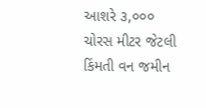આશરે ૩,૦૦૦ ચોરસ મીટર જેટલી કિંમતી વન જમીન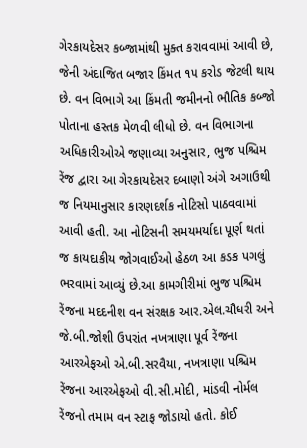ગેરકાયદેસર કબ્જામાંથી મુક્ત કરાવવામાં આવી છે, જેની અંદાજિત બજાર કિંમત ૧૫ કરોડ જેટલી થાય છે. વન વિભાગે આ કિંમતી જમીનનો ભૌતિક કબ્જો પોતાના હસ્તક મેળવી લીધો છે. વન વિભાગના અધિકારીઓએ જણાવ્યા અનુસાર, ભુજ પશ્ચિમ રેંજ દ્વારા આ ગેરકાયદેસર દબાણો અંગે અગાઉથી જ નિયમાનુસાર કારણદર્શક નોટિસો પાઠવવામાં આવી હતી. આ નોટિસની સમયમર્યાદા પૂર્ણ થતાં જ કાયદાકીય જોગવાઈઓ હેઠળ આ કડક પગલું ભરવામાં આવ્યું છે.આ કામગીરીમાં ભુજ પશ્ચિમ રેંજના મદદનીશ વન સંરક્ષક આર.એલ.ચૌધરી અને જે.બી.જોશી ઉપરાંત નખત્રાણા પૂર્વ રેંજના આરએફઓ એ.બી.સરવૈયા, નખત્રાણા પશ્ચિમ રેંજના આરએફઓ વી.સી.મોદી, માંડવી નોર્મલ રેંજનો તમામ વન સ્ટાફ જોડાયો હતો. કોઈ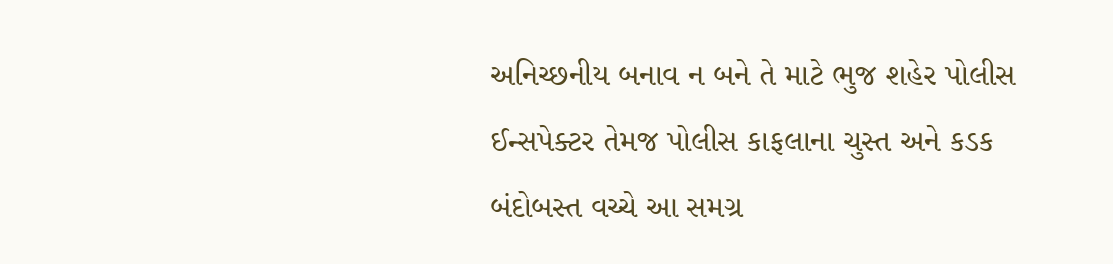અનિચ્છનીય બનાવ ન બને તે માટે ભુજ શહેર પોલીસ ઈન્સપેક્ટર તેમજ પોલીસ કાફલાના ચુસ્ત અને કડક બંદોબસ્ત વચ્ચે આ સમગ્ર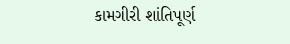કામગીરી શાંતિપૂર્ણ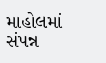માહોલમાં સંપન્ન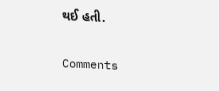થઈ હતી.

Comments